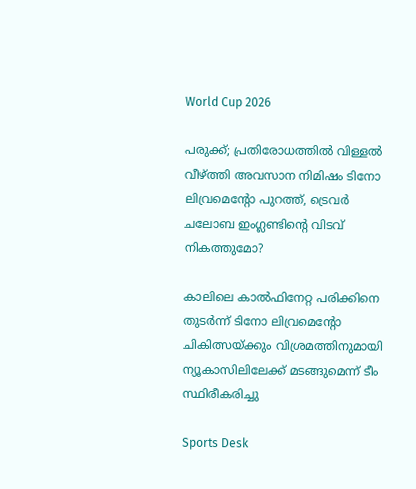World Cup 2026

പരുക്ക്; പ്രതിരോധത്തിൽ വിള്ളൽ വീഴ്ത്തി അവസാന നിമിഷം ടിനോ ലിവ്രമെന്റോ പുറത്ത്, ട്രെവർ ചലോബ ഇംഗ്ലണ്ടിന്റെ വിടവ് നികത്തുമോ?

കാലിലെ കാൽഫിനേറ്റ പരിക്കിനെ തുടർന്ന് ടിനോ ലിവ്രമെന്റോ ചികിത്സയ്ക്കും വിശ്രമത്തിനുമായി ന്യൂകാസിലിലേക്ക് മടങ്ങുമെന്ന് ടീം സ്ഥിരീകരിച്ചു

Sports Desk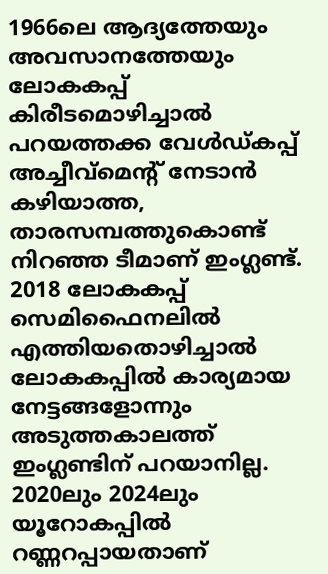1966ലെ ആദ്യത്തേയും അവസാനത്തേയും ലോകകപ്പ് കിരീടമൊഴിച്ചാൽ പറയത്തക്ക വേൾഡ്കപ്പ് അച്ചീവ്മെന്റ് നേടാൻ കഴിയാത്ത, താരസമ്പത്തുകൊണ്ട് നിറഞ്ഞ ടീമാണ് ഇംഗ്ലണ്ട്. 2018 ലോകകപ്പ് സെമിഫൈനലിൽ എത്തിയതൊഴിച്ചാൽ ലോകകപ്പിൽ കാര്യമായ നേട്ടങ്ങളോന്നും അടുത്തകാലത്ത് ഇംഗ്ലണ്ടിന് പറയാനില്ല. 2020ലും 2024ലും യൂറോകപ്പിൽ റണ്ണറപ്പായതാണ്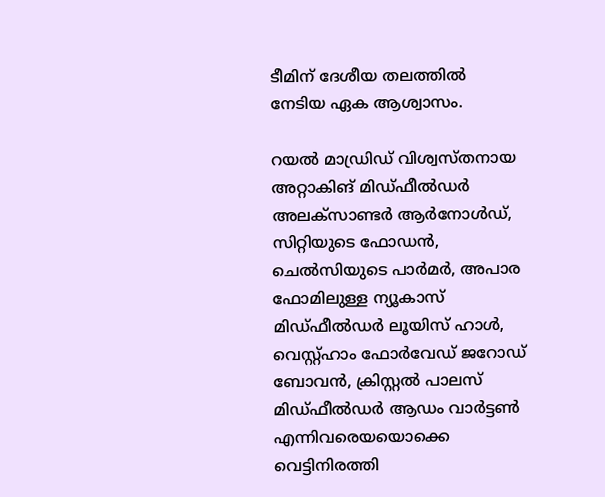ടീമിന് ദേശീയ തലത്തിൽ നേടിയ ഏക ആശ്വാസം.

റയൽ മാഡ്രിഡ് വിശ്വസ്തനായ അറ്റാകിങ് മി‍ഡ്ഫീൽ‍ഡർ അലക്സാണ്ടർ ആർനോൾഡ്, സിറ്റിയുടെ ഫോഡൻ, ചെൽസിയുടെ പാർമർ, അപാര ഫോമിലുള്ള ന്യൂകാസ് മിഡ്ഫീൽഡർ ലൂയിസ് ഹാൾ, വെസ്റ്റ്ഹാം ഫോർവേഡ് ജറോഡ് ബോവൻ, ക്രിസ്റ്റൽ പാലസ് മിഡ്ഫീൽഡർ ആഡം വാർട്ടൺ എന്നിവരെയയൊക്കെ വെട്ടിനിരത്തി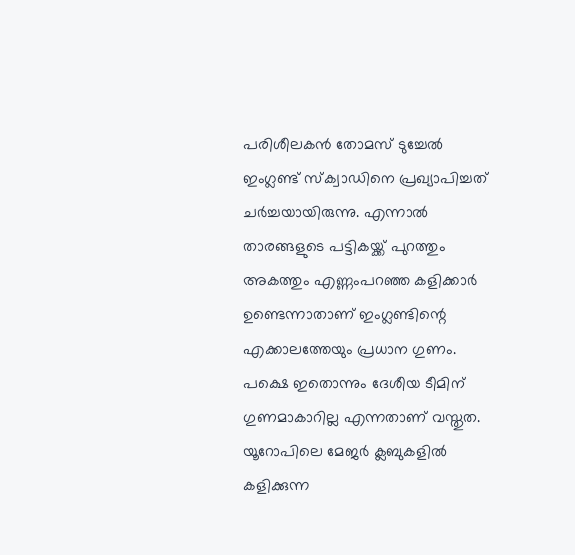പരിശീലകൻ തോമസ് ടുച്ചേൽ ഇംഗ്ലണ്ട് സ്ക്വാഡിനെ പ്രഖ്യാപിച്ചത് ചർച്ചയായിരുന്നു. എന്നാൽ താരങ്ങളുടെ പട്ടികയ്ക്ക് പുറത്തും അകത്തും എണ്ണംപറഞ്ഞ കളിക്കാർ ഉണ്ടെന്നാതാണ് ഇംഗ്ലണ്ടിന്റെ എക്കാലത്തേയും പ്രധാന ഗുണം. പക്ഷെ ഇതൊന്നും ദേശീയ ടീമിന് ഗുണമാകാറില്ല എന്നതാണ് വസ്തുത. യൂറോപിലെ മേജർ ക്ലബുകളിൽ കളിക്കുന്ന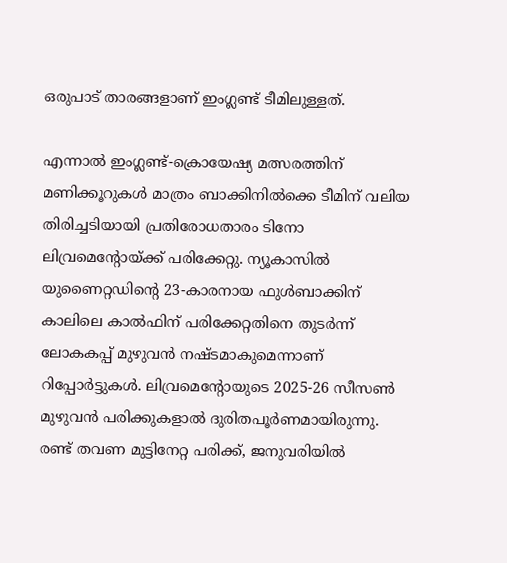ഒരുപാട് താരങ്ങളാണ് ഇംഗ്ലണ്ട് ടീമിലുള്ളത്.

എന്നാൽ ഇംഗ്ലണ്ട്-ക്രൊയേഷ്യ മത്സരത്തിന് മണിക്കൂറുകൾ മാത്രം ബാക്കിനിൽക്കെ ടീമിന് വലിയ തിരിച്ചടിയായി പ്രതിരോധതാരം ടിനോ ലിവ്രമെന്റോയ്ക്ക് പരിക്കേറ്റു. ന്യൂകാസിൽ യുണൈറ്റഡിന്റെ 23-കാരനായ ഫുൾബാക്കിന് കാലിലെ കാൽഫിന് പരിക്കേറ്റതിനെ തുടർന്ന് ലോകകപ്പ് മുഴുവൻ നഷ്ടമാകുമെന്നാണ് റിപ്പോർട്ടുകൾ. ലിവ്രമെന്റോയുടെ 2025-26 സീസൺ മുഴുവൻ പരിക്കുകളാൽ ദുരിതപൂർണമായിരുന്നു. രണ്ട് തവണ മുട്ടിനേറ്റ പരിക്ക്, ജനുവരിയിൽ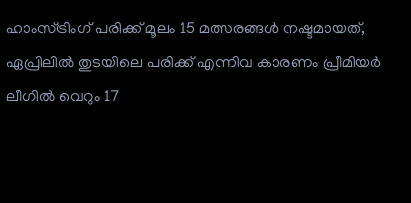ഹാംസ്ട്രിംഗ് പരിക്ക് മൂലം 15 മത്സരങ്ങൾ നഷ്ടമായത്, ഏപ്രിലിൽ തുടയിലെ പരിക്ക് എന്നിവ കാരണം പ്രീമിയർ ലീഗിൽ വെറും 17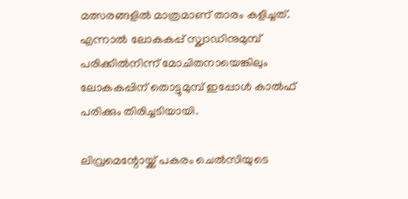മത്സരങ്ങളിൽ മാത്രമാണ് താരം കളിച്ചത്. എന്നാൽ ലോകകപ്പ് സ്ക്വാഡിനുമുമ്പ് പരിക്കിൽനിന്ന് മോചിതനായെങ്കിലും ലോകകപ്പിന് തൊട്ടുമുമ്പ് ഇപ്പോൾ കാൽഫ് പരിക്കും തിരിച്ചടിയായി.

ലിവ്രമെന്റോയ്ക്ക് പകരം ചെൽസിയുടെ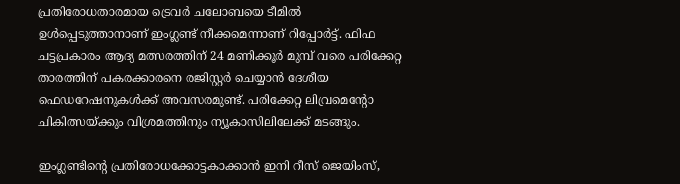പ്രതിരോധതാരമായ ട്രെവർ ചലോബയെ ടീമിൽ ഉൾപ്പെടുത്താനാണ് ഇംഗ്ലണ്ട് നീക്കമെന്നാണ് റിപ്പോർട്ട്. ഫിഫ ചട്ടപ്രകാരം ആദ്യ മത്സരത്തിന് 24 മണിക്കൂർ മുമ്പ് വരെ പരിക്കേറ്റ താരത്തിന് പകരക്കാരനെ രജിസ്റ്റർ ചെയ്യാൻ ദേശീയ ഫെഡറേഷനുകൾക്ക് അവസരമുണ്ട്. പരിക്കേറ്റ ലിവ്രമെന്റോ ചികിത്സയ്ക്കും വിശ്രമത്തിനും ന്യൂകാസിലിലേക്ക് മടങ്ങും.

ഇംഗ്ലണ്ടിന്റെ പ്രതിരോധക്കോട്ടകാക്കാൻ ഇനി റീസ് ജെയിംസ്,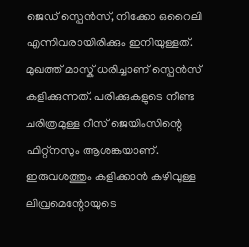ജെഡ് സ്പെൻസ്, നിക്കോ ഒറൈലി എന്നിവരായിരിക്കും ഇനിയുള്ളത്. മുഖത്ത് മാസ്ക് ധരിച്ചാണ് സ്പെൻസ് കളിക്കുന്നത്. പരിക്കുകളുടെ നീണ്ട ചരിത്രമുള്ള റീസ് ജെയിംസിന്റെ ഫിറ്റ്നസും ആശങ്കയാണ്. ഇരുവശത്തും കളിക്കാൻ കഴിവുള്ള ലിവ്രമെന്റോയുടെ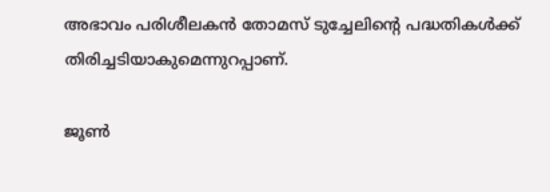അഭാവം പരിശീലകൻ തോമസ് ടുച്ചേലിന്റെ പദ്ധതികൾക്ക് തിരിച്ചടിയാകുമെന്നുറപ്പാണ്.

ജൂൺ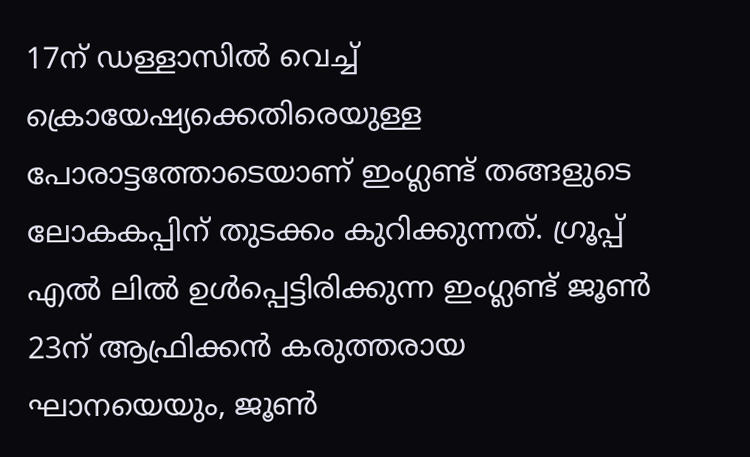17ന് ഡള്ളാസിൽ വെച്ച് ക്രൊയേഷ്യക്കെതിരെയുള്ള പോരാട്ടത്തോടെയാണ് ഇംഗ്ലണ്ട് തങ്ങളുടെ ലോകകപ്പിന് തുടക്കം കുറിക്കുന്നത്. ഗ്രൂപ്പ് എൽ ലിൽ ഉൾപ്പെട്ടിരിക്കുന്ന ഇംഗ്ലണ്ട് ജൂൺ 23ന് ആഫ്രിക്കൻ കരുത്തരായ ഘാനയെയും, ജൂൺ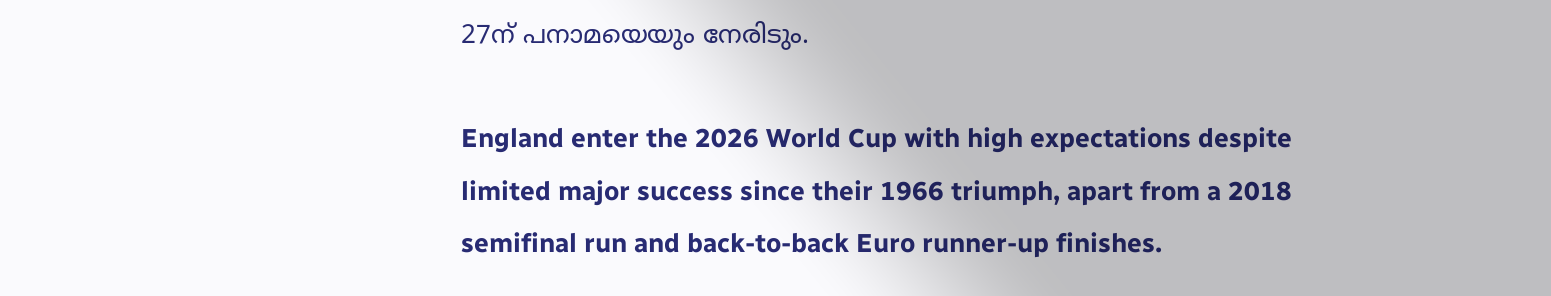27ന് പനാമയെയും നേരിടും.

England enter the 2026 World Cup with high expectations despite limited major success since their 1966 triumph, apart from a 2018 semifinal run and back-to-back Euro runner-up finishes.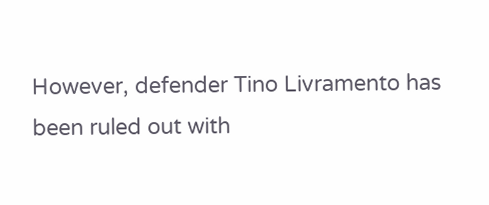However, defender Tino Livramento has been ruled out with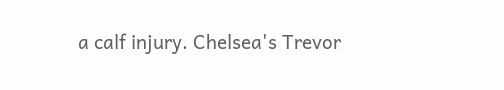a calf injury. Chelsea's Trevor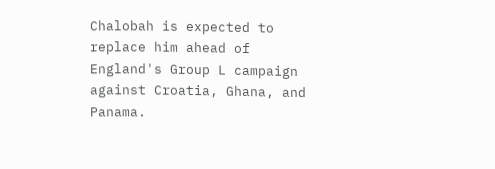Chalobah is expected to replace him ahead of England's Group L campaign against Croatia, Ghana, and Panama.